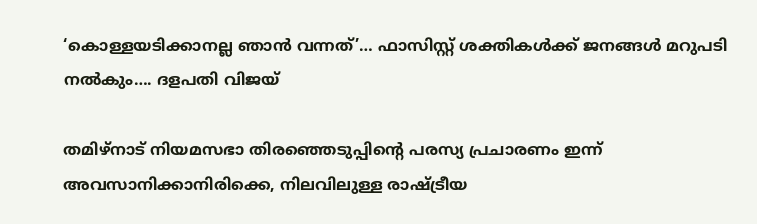‘കൊള്ളയടിക്കാനല്ല ഞാൻ വന്നത്’… ഫാസിസ്റ്റ് ശക്തികൾക്ക് ജനങ്ങൾ മറുപടി നൽകും…. ദളപതി വിജയ്

തമിഴ്‌നാട് നിയമസഭാ തിരഞ്ഞെടുപ്പിന്റെ പരസ്യ പ്രചാരണം ഇന്ന് അവസാനിക്കാനിരിക്കെ, നിലവിലുള്ള രാഷ്ട്രീയ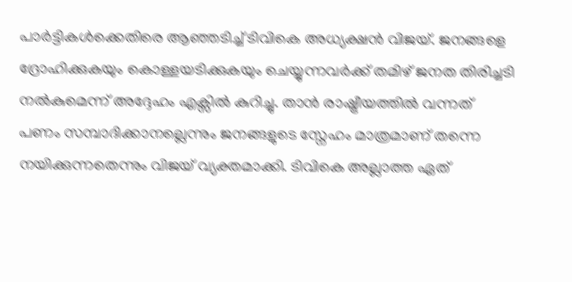പാർട്ടികൾക്കെതിരെ ആഞ്ഞടിച്ച് ടിവികെ അധ്യക്ഷൻ വിജയ്. ജനങ്ങളെ ദ്രോഹിക്കുകയും കൊള്ളയടിക്കുകയും ചെയ്യുന്നവർക്ക് തമിഴ് ജനത തിരിച്ചടി നൽകുമെന്ന് അദ്ദേഹം എക്സിൽ കുറിച്ചു. താൻ രാഷ്ട്രീയത്തിൽ വന്നത് പണം സമ്പാദിക്കാനല്ലെന്നും ജനങ്ങളുടെ സ്നേഹം മാത്രമാണ് തന്നെ നയിക്കുന്നതെന്നും വിജയ് വ്യക്തമാക്കി. ടിവികെ അല്ലാത്ത ഏത്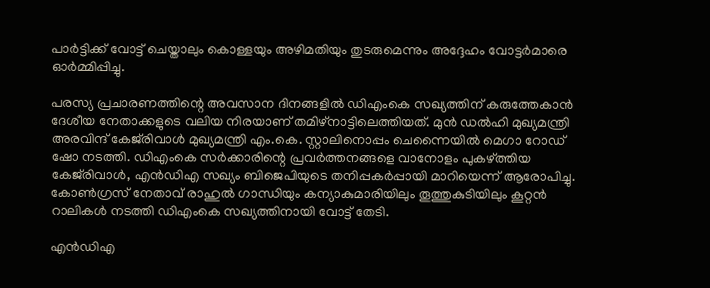പാർട്ടിക്ക് വോട്ട് ചെയ്താലും കൊള്ളയും അഴിമതിയും തുടരുമെന്നും അദ്ദേഹം വോട്ടർമാരെ ഓർമ്മിപ്പിച്ചു.

പരസ്യ പ്രചാരണത്തിന്റെ അവസാന ദിനങ്ങളിൽ ഡിഎംകെ സഖ്യത്തിന് കരുത്തേകാൻ ദേശീയ നേതാക്കളുടെ വലിയ നിരയാണ് തമിഴ്‌നാട്ടിലെത്തിയത്. മുൻ ഡൽഹി മുഖ്യമന്ത്രി അരവിന്ദ് കേജ്‌രിവാൾ മുഖ്യമന്ത്രി എം.കെ. സ്റ്റാലിനൊപ്പം ചെന്നൈയിൽ മെഗാ റോഡ് ഷോ നടത്തി. ഡിഎംകെ സർക്കാരിന്റെ പ്രവർത്തനങ്ങളെ വാനോളം പുകഴ്ത്തിയ കേജ്‌രിവാൾ, എൻഡിഎ സഖ്യം ബിജെപിയുടെ തനിപ്പകർപ്പായി മാറിയെന്ന് ആരോപിച്ചു. കോൺഗ്രസ് നേതാവ് രാഹുൽ ഗാന്ധിയും കന്യാകുമാരിയിലും തൂത്തുകുടിയിലും കൂറ്റൻ റാലികൾ നടത്തി ഡിഎംകെ സഖ്യത്തിനായി വോട്ട് തേടി.

എൻഡിഎ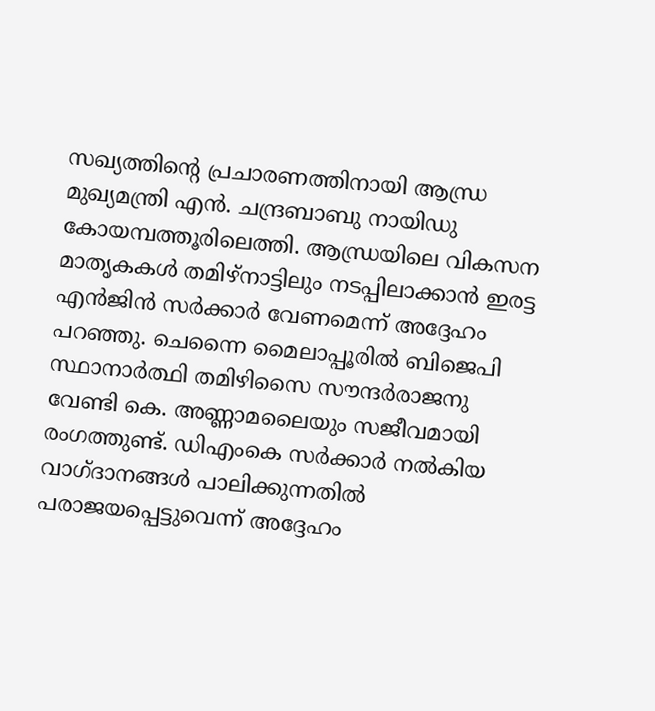സഖ്യത്തിന്റെ പ്രചാരണത്തിനായി ആന്ധ്ര മുഖ്യമന്ത്രി എൻ. ചന്ദ്രബാബു നായിഡു കോയമ്പത്തൂരിലെത്തി. ആന്ധ്രയിലെ വികസന മാതൃകകൾ തമിഴ്‌നാട്ടിലും നടപ്പിലാക്കാൻ ഇരട്ട എൻജിൻ സർക്കാർ വേണമെന്ന് അദ്ദേഹം പറഞ്ഞു. ചെന്നൈ മൈലാപ്പൂരിൽ ബിജെപി സ്ഥാനാർത്ഥി തമിഴിസൈ സൗന്ദർരാജനു വേണ്ടി കെ. അണ്ണാമലൈയും സജീവമായി രംഗത്തുണ്ട്. ഡിഎംകെ സർക്കാർ നൽകിയ വാഗ്ദാനങ്ങൾ പാലിക്കുന്നതിൽ പരാജയപ്പെട്ടുവെന്ന് അദ്ദേഹം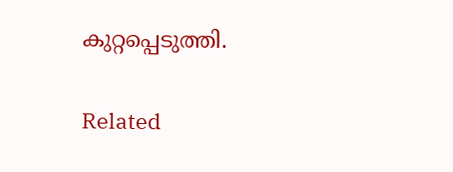കുറ്റപ്പെടുത്തി.

Related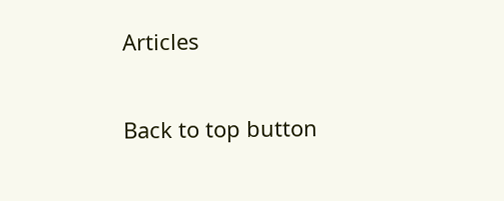Articles

Back to top button